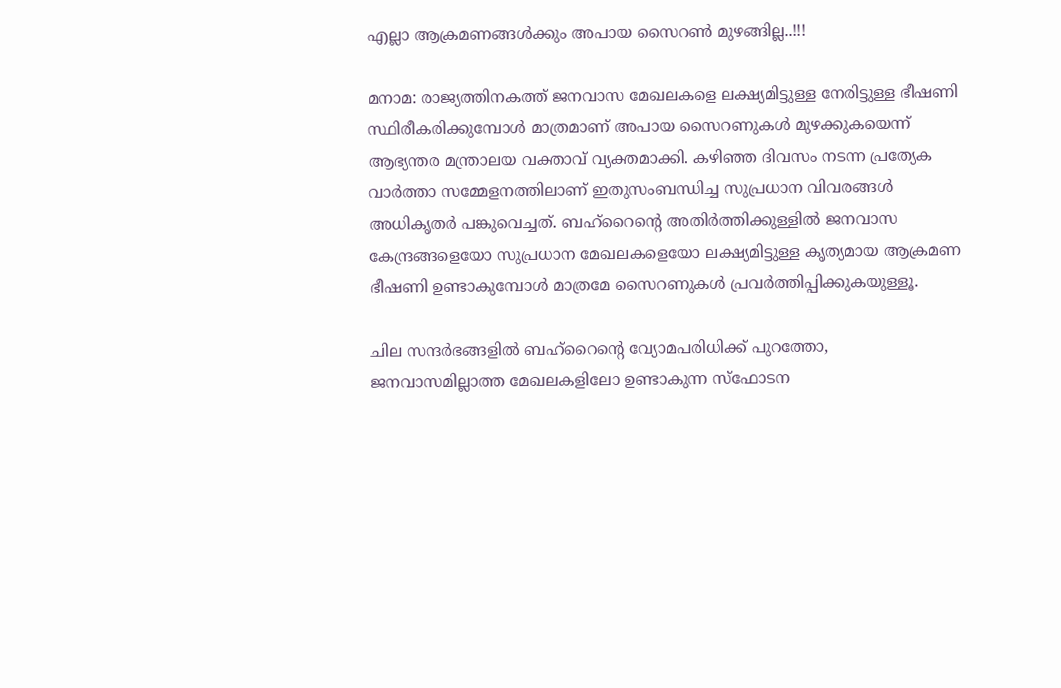എല്ലാ ആക്രമണങ്ങൾക്കും അപായ സൈറൺ മുഴങ്ങില്ല..!!!

മനാമ: രാജ്യത്തിനകത്ത് ജനവാസ മേഖലകളെ ലക്ഷ്യമിട്ടുള്ള നേരിട്ടുള്ള ഭീഷണി സ്ഥിരീകരിക്കുമ്പോൾ മാത്രമാണ് അപായ സൈറണുകൾ മുഴക്കുകയെന്ന് ആഭ്യന്തര മന്ത്രാലയ വക്താവ് വ്യക്തമാക്കി. കഴിഞ്ഞ ദിവസം നടന്ന പ്രത്യേക വാർത്താ സമ്മേളനത്തിലാണ് ഇതുസംബന്ധിച്ച സുപ്രധാന വിവരങ്ങൾ അധികൃതർ പങ്കുവെച്ചത്. ബഹ്‌റൈന്‍റെ അതിർത്തിക്കുള്ളിൽ ജനവാസ കേന്ദ്രങ്ങളെയോ സുപ്രധാന മേഖലകളെയോ ലക്ഷ്യമിട്ടുള്ള കൃത്യമായ ആക്രമണ ഭീഷണി ഉണ്ടാകുമ്പോൾ മാത്രമേ സൈറണുകൾ പ്രവർത്തിപ്പിക്കുകയുള്ളൂ.

ചില സന്ദർഭങ്ങളിൽ ബഹ്‌റൈന്‍റെ വ്യോമപരിധിക്ക് പുറത്തോ, ജനവാസമില്ലാത്ത മേഖലകളിലോ ഉണ്ടാകുന്ന സ്ഫോടന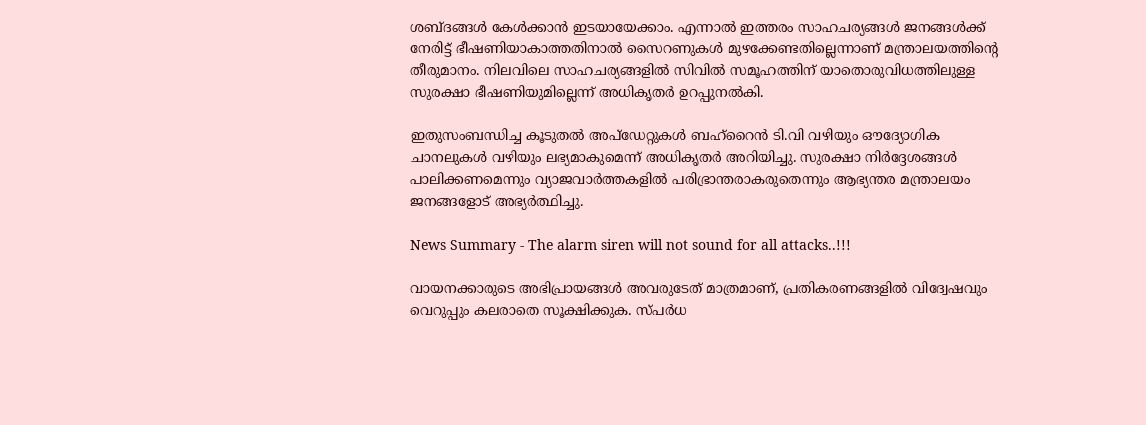ശബ്ദങ്ങൾ കേൾക്കാൻ ഇടയായേക്കാം. എന്നാൽ ഇത്തരം സാഹചര്യങ്ങൾ ജനങ്ങൾക്ക് നേരിട്ട് ഭീഷണിയാകാത്തതിനാൽ സൈറണുകൾ മുഴക്കേണ്ടതില്ലെന്നാണ് മന്ത്രാലയത്തിന്റെ തീരുമാനം. നിലവിലെ സാഹചര്യങ്ങളിൽ സിവിൽ സമൂഹത്തിന് യാതൊരുവിധത്തിലുള്ള സുരക്ഷാ ഭീഷണിയുമില്ലെന്ന് അധികൃതർ ഉറപ്പുനൽകി.

ഇതുസംബന്ധിച്ച കൂടുതൽ അപ്ഡേറ്റുകൾ ബഹ്‌റൈൻ ടി.വി വഴിയും ഔദ്യോഗിക ചാനലുകൾ വഴിയും ലഭ്യമാകുമെന്ന് അധികൃതർ അറിയിച്ചു. സുരക്ഷാ നിർദ്ദേശങ്ങൾ പാലിക്കണമെന്നും വ്യാജവാർത്തകളിൽ പരിഭ്രാന്തരാകരുതെന്നും ആഭ്യന്തര മന്ത്രാലയം ജനങ്ങളോട് അഭ്യർത്ഥിച്ചു.

News Summary - The alarm siren will not sound for all attacks..!!!

വായനക്കാരുടെ അഭിപ്രായങ്ങള്‍ അവരുടേത് മാത്രമാണ്, പ്രതികരണങ്ങളിൽ വിദ്വേഷവും വെറുപ്പും കലരാതെ സൂക്ഷിക്കുക. സ്പർധ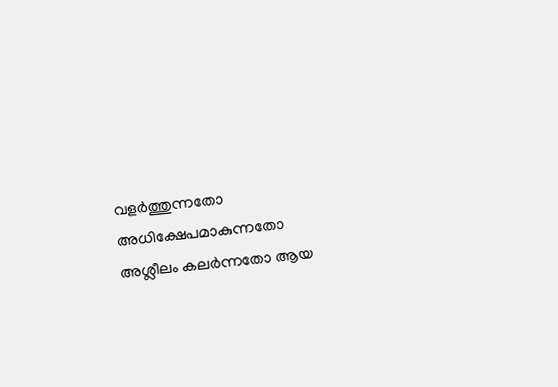വളർത്തുന്നതോ അധിക്ഷേപമാകുന്നതോ അശ്ലീലം കലർന്നതോ ആയ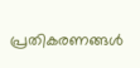പ്രതികരണങ്ങൾ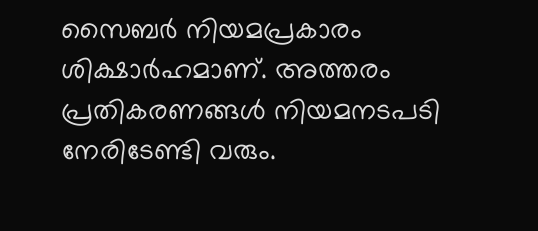സൈബർ നിയമപ്രകാരം ശിക്ഷാർഹമാണ്. അത്തരം പ്രതികരണങ്ങൾ നിയമനടപടി നേരിടേണ്ടി വരും.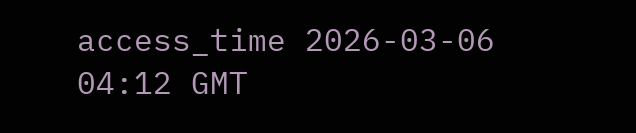access_time 2026-03-06 04:12 GMT